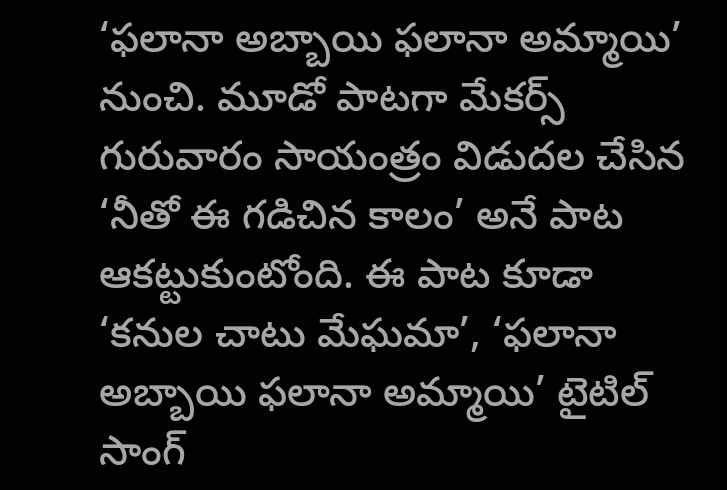‘ఫలానా అబ్బాయి ఫలానా అమ్మాయి’ నుంచి. మూడో పాటగా మేకర్స్ గురువారం సాయంత్రం విడుదల చేసిన ‘నీతో ఈ గడిచిన కాలం’ అనే పాట ఆకట్టుకుంటోంది. ఈ పాట కూడా ‘కనుల చాటు మేఘమా’, ‘ఫలానా అబ్బాయి ఫలానా అమ్మాయి’ టైటిల్ సాంగ్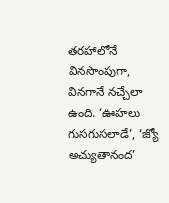తరహాలోనే వినసొంపుగా, వినగానే నచ్చేలా ఉంది. ‘ఊహలు గుసగుసలాడే’, ‘జ్యో అచ్యుతానంద’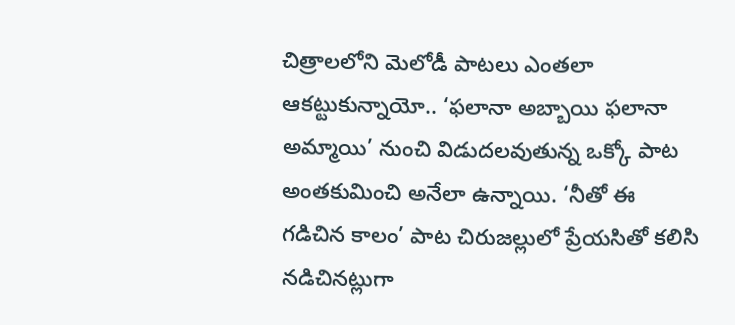చిత్రాలలోని మెలోడీ పాటలు ఎంతలా ఆకట్టుకున్నాయో.. ‘ఫలానా అబ్బాయి ఫలానా అమ్మాయి’ నుంచి విడుదలవుతున్న ఒక్కో పాట అంతకుమించి అనేలా ఉన్నాయి. ‘నీతో ఈ గడిచిన కాలం’ పాట చిరుజల్లులో ప్రేయసితో కలిసి నడిచినట్లుగా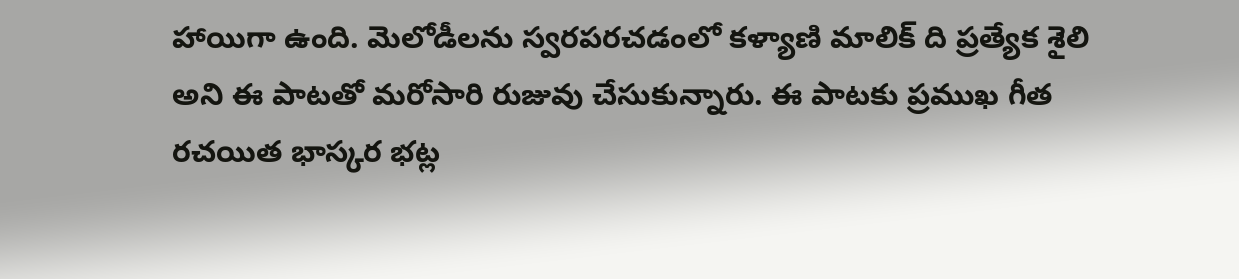హాయిగా ఉంది. మెలోడీలను స్వరపరచడంలో కళ్యాణి మాలిక్ ది ప్రత్యేక శైలి అని ఈ పాటతో మరోసారి రుజువు చేసుకున్నారు. ఈ పాటకు ప్రముఖ గీత రచయిత భాస్కర భట్ల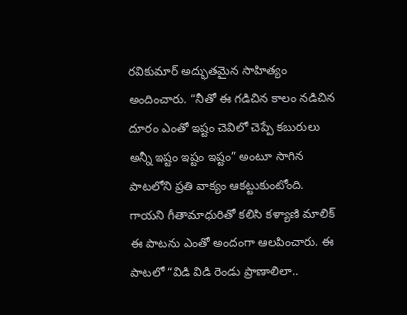రవికుమార్ అద్భుతమైన సాహిత్యం అందించారు. “నీతో ఈ గడిచిన కాలం నడిచిన దూరం ఎంతో ఇష్టం చెవిలో చెప్పే కబురులు అన్నీ ఇష్టం ఇష్టం ఇష్టం” అంటూ సాగిన పాటలోని ప్రతి వాక్యం ఆకట్టుకుంటోంది. గాయని గీతామాధురితో కలిసి కళ్యాణి మాలిక్ ఈ పాటను ఎంతో అందంగా ఆలపించారు. ఈ పాటలో “విడి విడి రెండు ప్రాణాలిలా..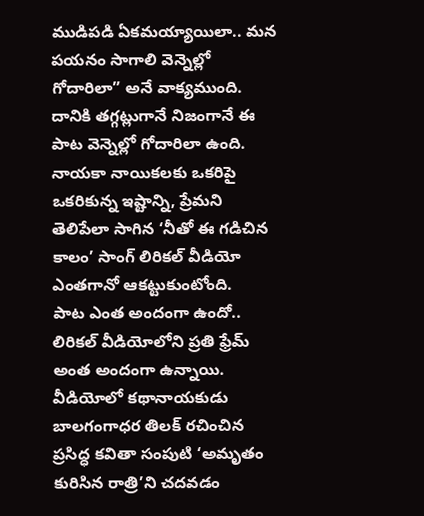ముడిపడి ఏకమయ్యాయిలా.. మన పయనం సాగాలి వెన్నెల్లో గోదారిలా” అనే వాక్యముంది. దానికి తగ్గట్లుగానే నిజంగానే ఈ పాట వెన్నెల్లో గోదారిలా ఉంది.
నాయకా నాయికలకు ఒకరిపై ఒకరికున్న ఇష్టాన్ని, ప్రేమని తెలిపేలా సాగిన ‘నీతో ఈ గడిచిన కాలం’ సాంగ్ లిరికల్ వీడియో ఎంతగానో ఆకట్టుకుంటోంది.
పాట ఎంత అందంగా ఉందో.. లిరికల్ వీడియోలోని ప్రతి ఫ్రేమ్ అంత అందంగా ఉన్నాయి. వీడియోలో కథానాయకుడు బాలగంగాధర తిలక్ రచించిన ప్రసిద్ధ కవితా సంపుటి ‘అమృతం కురిసిన రాత్రి’ని చదవడం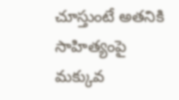చూస్తుంటే అతనికి సాహిత్యంపై మక్కువ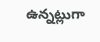ఉన్నట్లుగా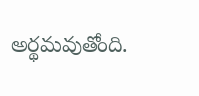అర్థమవుతోంది.